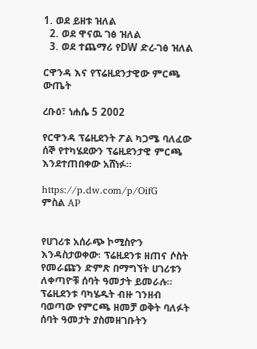1. ወደ ይዘቱ ዝለል
  2. ወደ ዋናዉ ገፅ ዝለል
  3. ወደ ተጨማሪ የDW ድረ-ገፅ ዝለል

ርዋንዳ እና የፕሬዚደንታዊው ምርጫ ውጤት

ረቡዕ፣ ነሐሴ 5 2002

የርዋንዳ ፕሬዚደንት ፖል ካጋሜ ባለፈው ሰኞ የተካሄደውን ፕሬዚደንታዊ ምርጫ እንደተጠበቀው አሸነፉ።

https://p.dw.com/p/OifG
ምስል AP


የሀገሪቱ አሰራጭ ኮሚስዮን እንዳስታወቀው፡ ፕሬዚደንቱ ዘጠና ሶስት የመራጩን ድምጽ በማግኘት ሀገሪቱን ለቀጣዮቹ ሰባት ዓመታት ይመራሉ። ፕሬዚደንቱ ባካሄዱት ብዙ ገንዘብ ባወጣው የምርጫ ዘመቻ ወቅት ባለፉት ሰባት ዓመታት ያስመዘገቡትን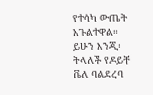የተሳካ ውጤት አጉልተዋል። ይሁን እንጂ፡ ትላለች የዶይቸ ቬለ ባልደረባ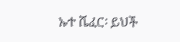ኡተ ሼፈር፡ ይህች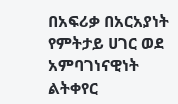በአፍሪቃ በአርአያነት የምትታይ ሀገር ወደ አምባገነናዊነት ልትቀየር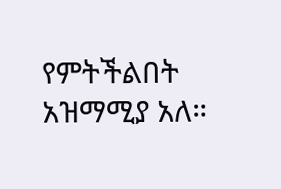የምትችልበት አዝማሚያ አለ።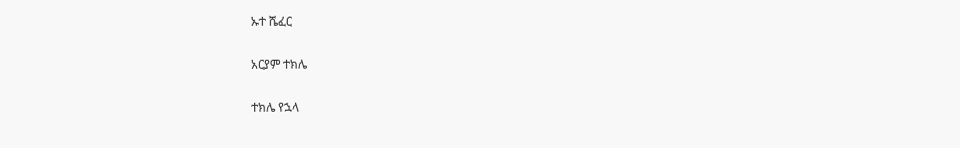ኡተ ሼፈር

አርያም ተክሌ

ተክሌ የኋላ